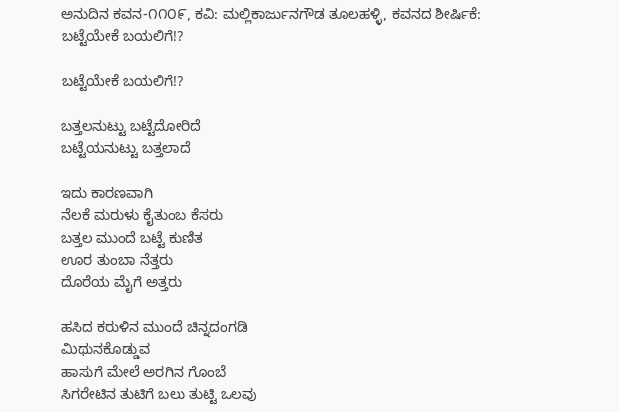ಅನುದಿನ ಕವನ-೧೧೦೯, ಕವಿ: ಮಲ್ಲಿಕಾರ್ಜುನಗೌಡ ತೂಲಹಳ್ಳಿ, ಕವನದ ಶೀರ್ಷಿಕೆ: ಬಟ್ಟೆಯೇಕೆ ಬಯಲಿಗೆ!?

ಬಟ್ಟೆಯೇಕೆ ಬಯಲಿಗೆ!?

ಬತ್ತಲನುಟ್ಟು ಬಟ್ಟೆದೋರಿದೆ
ಬಟ್ಟೆಯನುಟ್ಟು ಬತ್ತಲಾದೆ

ಇದು ಕಾರಣವಾಗಿ
ನೆಲಕೆ ಮರುಳು ಕೈತುಂಬ ಕೆಸರು
ಬತ್ತಲ ಮುಂದೆ ಬಟ್ಟೆ ಕುಣಿತ
ಊರ ತುಂಬಾ ನೆತ್ತರು
ದೊರೆಯ ಮೈಗೆ ಅತ್ತರು

ಹಸಿದ ಕರುಳಿನ ಮುಂದೆ ಚಿನ್ನದಂಗಡಿ
ಮಿಥುನಕೊಡ್ಡುವ
ಹಾಸುಗೆ ಮೇಲೆ ಅರಗಿನ ಗೊಂಬೆ
ಸಿಗರೇಟಿನ ತುಟಿಗೆ ಬಲು ತುಟ್ಟಿ ಒಲವು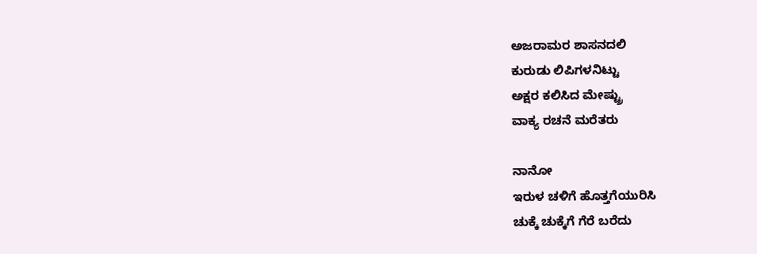ಅಜರಾಮರ ಶಾಸನದಲಿ
ಕುರುಡು ಲಿಪಿಗಳನಿಟ್ಟು
ಅಕ್ಷರ ಕಲಿಸಿದ ಮೇಷ್ಟ್ರು
ವಾಕ್ಯ ರಚನೆ ಮರೆತರು

ನಾನೋ
ಇರುಳ ಚಳಿಗೆ ಹೊತ್ತಗೆಯುರಿಸಿ
ಚುಕ್ಕೆ ಚುಕ್ಕೆಗೆ ಗೆರೆ ಬರೆದು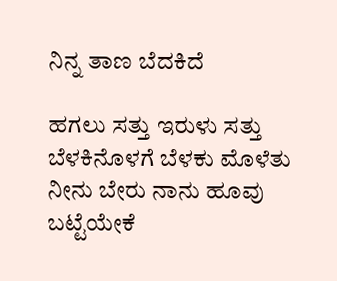ನಿನ್ನ ತಾಣ ಬೆದಕಿದೆ

ಹಗಲು ಸತ್ತು ಇರುಳು ಸತ್ತು
ಬೆಳಕಿನೊಳಗೆ ಬೆಳಕು ಮೊಳೆತು
ನೀನು ಬೇರು ನಾನು ಹೂವು
ಬಟ್ಟೆಯೇಕೆ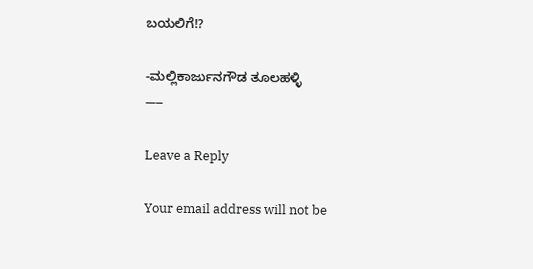ಬಯಲಿಗೆ!?

-ಮಲ್ಲಿಕಾರ್ಜುನಗೌಡ ತೂಲಹಳ್ಳಿ
—–

Leave a Reply

Your email address will not be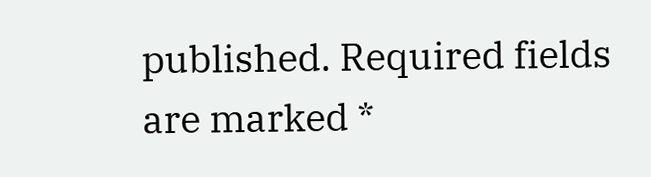published. Required fields are marked *